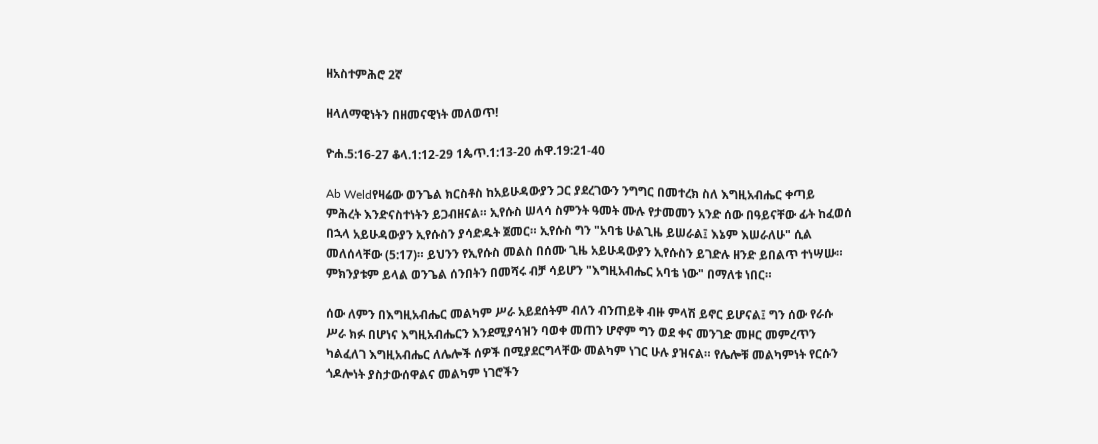ዘአስተምሕሮ 2ኛ

ዘላለማዊነትን በዘመናዊነት መለወጥ!

ዮሐ.5:16-27 ቆላ.1:12-29 1ጴጥ.1:13-20 ሐዋ.19:21-40

Ab Weldየዛሬው ወንጌል ክርስቶስ ከአይሁዳውያን ጋር ያደረገውን ንግግር በመተረክ ስለ እግዚአብሔር ቀጣይ ምሕረት እንድናስተነትን ይጋብዘናል። ኢየሱስ ሠላሳ ስምንት ዓመት ሙሉ የታመመን አንድ ሰው በዓይናቸው ፊት ከፈወሰ በኋላ አይሁዳውያን ኢየሱስን ያሳድዱት ጀመር። ኢየሱስ ግን "አባቴ ሁልጊዜ ይሠራል፤ እኔም እሠራለሁ" ሲል መለሰላቸው (5:17)። ይህንን የኢየሱስ መልስ በሰሙ ጊዜ አይሁዳውያን ኢየሱስን ይገድሉ ዘንድ ይበልጥ ተነሣሡ። ምክንያቱም ይላል ወንጌል ሰንበትን በመሻሩ ብቻ ሳይሆን "እግዚአብሔር አባቴ ነው" በማለቱ ነበር።

ሰው ለምን በእግዚአብሔር መልካም ሥራ አይደሰትም ብለን ብንጠይቅ ብዙ ምላሽ ይኖር ይሆናል፤ ግን ሰው የራሱ ሥራ ክፉ በሆነና እግዚአብሔርን እንደሚያሳዝን ባወቀ መጠን ሆኖም ግን ወደ ቀና መንገድ መዞር መምረጥን ካልፈለገ እግዚአብሔር ለሌሎች ሰዎች በሚያደርግላቸው መልካም ነገር ሁሉ ያዝናል። የሌሎቹ መልካምነት የርሱን ጎዶሎነት ያስታውሰዋልና መልካም ነገሮችን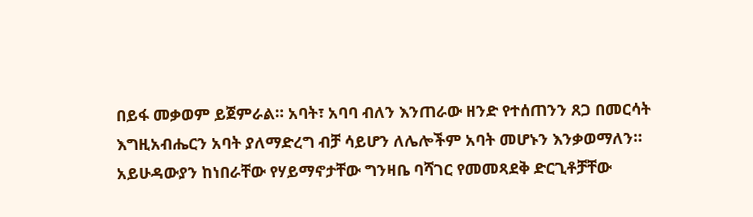በይፋ መቃወም ይጀምራል። አባት፣ አባባ ብለን እንጠራው ዘንድ የተሰጠንን ጸጋ በመርሳት እግዚአብሔርን አባት ያለማድረግ ብቻ ሳይሆን ለሌሎችም አባት መሆኑን እንቃወማለን። አይሁዳውያን ከነበራቸው የሃይማኖታቸው ግንዛቤ ባሻገር የመመጻደቅ ድርጊቶቻቸው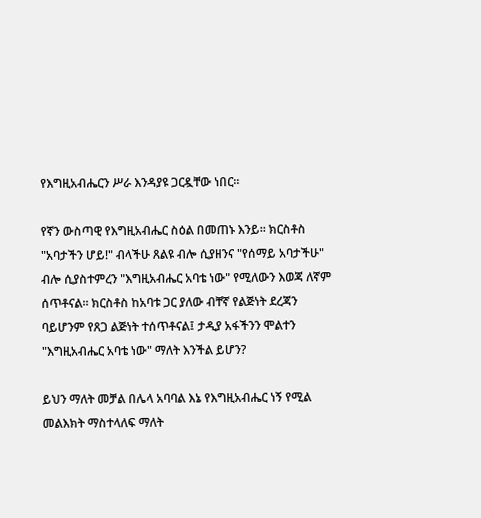የእግዚአብሔርን ሥራ እንዳያዩ ጋርዷቸው ነበር።

የኛን ውስጣዊ የእግዚአብሔር ስዕል በመጠኑ እንይ። ክርስቶስ "አባታችን ሆይ!" ብላችሁ ጸልዩ ብሎ ሲያዘንና "የሰማይ አባታችሁ" ብሎ ሲያስተምረን "እግዚአብሔር አባቴ ነው" የሚለውን እወጃ ለኛም ሰጥቶናል። ክርስቶስ ከአባቱ ጋር ያለው ብቸኛ የልጅነት ደረጃን ባይሆንም የጸጋ ልጅነት ተሰጥቶናል፤ ታዲያ አፋችንን ሞልተን "እግዚአብሔር አባቴ ነው" ማለት እንችል ይሆን?

ይህን ማለት መቻል በሌላ አባባል እኔ የእግዚአብሔር ነኝ የሚል መልእክት ማስተላለፍ ማለት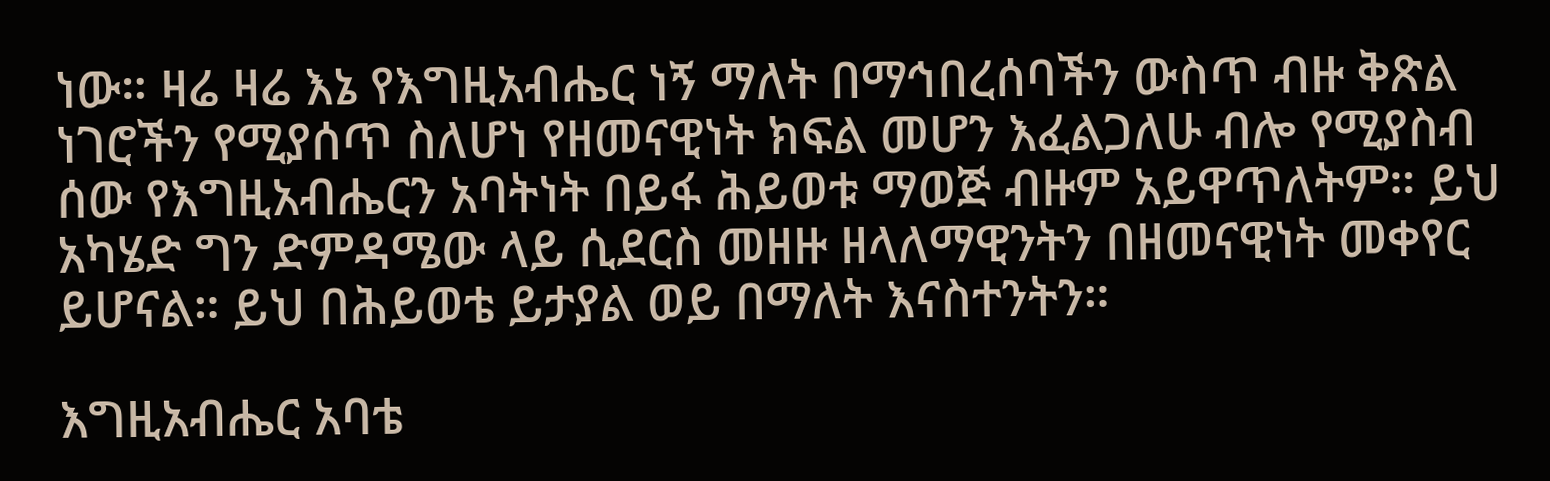ነው። ዛሬ ዛሬ እኔ የእግዚአብሔር ነኝ ማለት በማኅበረሰባችን ውስጥ ብዙ ቅጽል ነገሮችን የሚያሰጥ ስለሆነ የዘመናዊነት ክፍል መሆን እፈልጋለሁ ብሎ የሚያስብ ሰው የእግዚአብሔርን አባትነት በይፋ ሕይወቱ ማወጅ ብዙም አይዋጥለትም። ይህ አካሄድ ግን ድምዳሜው ላይ ሲደርስ መዘዙ ዘላለማዊንትን በዘመናዊነት መቀየር ይሆናል። ይህ በሕይወቴ ይታያል ወይ በማለት እናስተንትን።

እግዚአብሔር አባቴ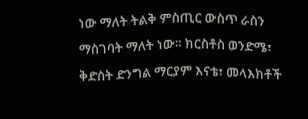ነው ማለት ትልቅ ምስጢር ውስጥ ራስን ማስገባት ማለት ነው። ክርስቶስ ወንድሜ፣ ቅድስት ድንግል ማርያም እናቴ፣ መላእክቶች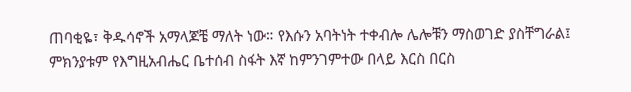ጠባቂዬ፣ ቅዱሳኖች አማላጆቼ ማለት ነው። የእሱን አባትነት ተቀብሎ ሌሎቹን ማስወገድ ያስቸግራል፤ ምክንያቱም የእግዚአብሔር ቤተሰብ ስፋት እኛ ከምንገምተው በላይ እርስ በርስ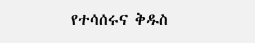የተሳሰሩና ቅዱስ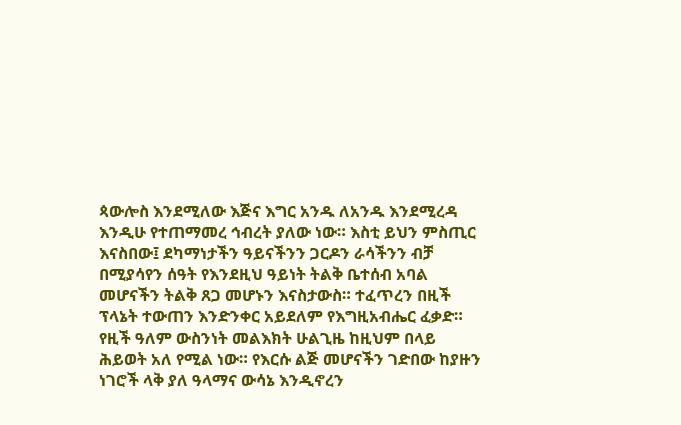ጳውሎስ እንደሚለው እጅና እግር አንዱ ለአንዱ እንደሚረዳ እንዲሁ የተጠማመረ ኅብረት ያለው ነው። እስቲ ይህን ምስጢር እናስበው፤ ደካማነታችን ዓይናችንን ጋርዶን ራሳችንን ብቻ በሚያሳየን ሰዓት የእንደዚህ ዓይነት ትልቅ ቤተሰብ አባል መሆናችን ትልቅ ጸጋ መሆኑን እናስታውስ። ተፈጥረን በዚች ፕላኔት ተውጠን እንድንቀር አይደለም የእግዚአብሔር ፈቃድ። የዚች ዓለም ውስንነት መልእክት ሁልጊዜ ከዚህም በላይ ሕይወት አለ የሚል ነው። የእርሱ ልጅ መሆናችን ገድበው ከያዙን ነገሮች ላቅ ያለ ዓላማና ውሳኔ እንዲኖረን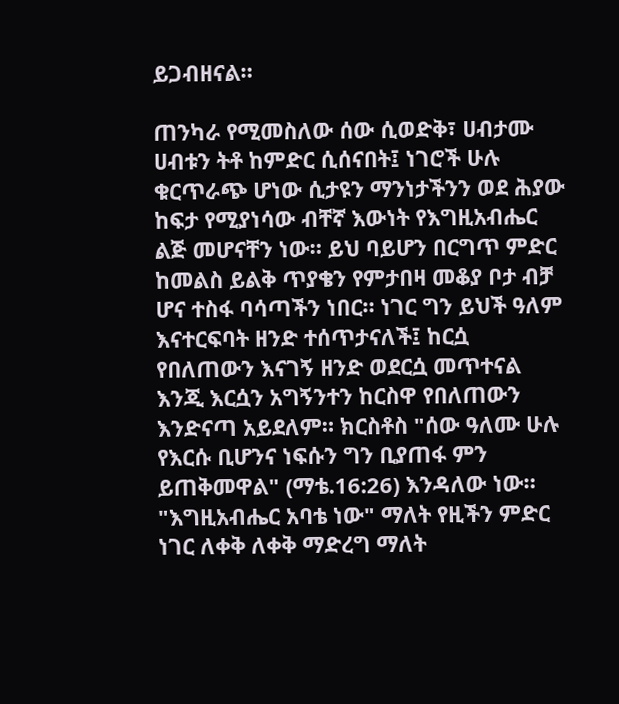ይጋብዘናል።

ጠንካራ የሚመስለው ሰው ሲወድቅ፣ ሀብታሙ ሀብቱን ትቶ ከምድር ሲሰናበት፤ ነገሮች ሁሉ ቁርጥራጭ ሆነው ሲታዩን ማንነታችንን ወደ ሕያው ከፍታ የሚያነሳው ብቸኛ እውነት የእግዚአብሔር ልጅ መሆናቸን ነው። ይህ ባይሆን በርግጥ ምድር ከመልስ ይልቅ ጥያቄን የምታበዛ መቆያ ቦታ ብቻ ሆና ተስፋ ባሳጣችን ነበር። ነገር ግን ይህች ዓለም እናተርፍባት ዘንድ ተሰጥታናለች፤ ከርሷ የበለጠውን እናገኝ ዘንድ ወደርሷ መጥተናል እንጂ እርሷን አግኝንተን ከርስዋ የበለጠውን እንድናጣ አይደለም። ክርስቶስ "ሰው ዓለሙ ሁሉ የእርሱ ቢሆንና ነፍሱን ግን ቢያጠፋ ምን ይጠቅመዋል" (ማቴ.16:26) እንዳለው ነው። "እግዚአብሔር አባቴ ነው" ማለት የዚችን ምድር ነገር ለቀቅ ለቀቅ ማድረግ ማለት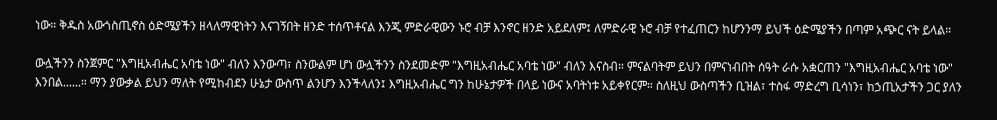ነው። ቅዱስ አውጎስጢኖስ ዕድሜያችን ዘላለማዊነትን እናገኝበት ዘንድ ተሰጥቶናል እንጂ ምድራዊውን ኑሮ ብቻ እንኖር ዘንድ አይደለም፤ ለምድራዊ ኑሮ ብቻ የተፈጠርን ከሆንንማ ይህች ዕድሜያችን በጣም አጭር ናት ይላል።

ውሏችንን ስንጀምር "እግዚአብሔር አባቴ ነው" ብለን እንውጣ፣ ስንውልም ሆነ ውሏችንን ስንደመድም "እግዚአብሔር አባቴ ነው" ብለን እናስብ። ምናልባትም ይህን በምናነብበት ሰዓት ራሱ አቋርጠን "እግዚአብሔር አባቴ ነው" እንበል......። ማን ያውቃል ይህን ማለት የሚከብደን ሁኔታ ውስጥ ልንሆን እንችላለን፤ እግዚአብሔር ግን ከሁኔታዎች በላይ ነውና አባትነቱ አይቀየርም። ስለዚህ ውስጣችን ቢዝል፣ ተስፋ ማድረግ ቢሳነን፣ ከኃጢአታችን ጋር ያለን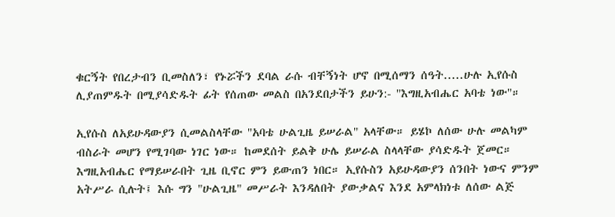ቁርኝት የበረታብን ቢመስለን፣ የኑሯችን ደባል ራሱ ብቸኝነት ሆኖ በሚሰማን ሰዓት.....ሁሉ ኢየሱስ ሊያጠምዱት በሚያሳድዱት ፊት የሰጠው መልስ በአንደበታችን ይሁን:- "እግዚአብሔር አባቴ ነው"።

ኢየሱስ ለአይሁዳውያን ሲመልስላቸው "አባቴ ሁልጊዜ ይሠራል" አላቸው። ይሄኮ ለሰው ሁሉ መልካም ብስራት መሆን የሚገባው ነገር ነው። ከመደሰት ይልቅ ሁሌ ይሠራል ስላላቸው ያሳድዱት ጀመር። እግዚአብሔር የማይሠራበት ጊዜ ቢኖር ምን ይውጠን ነበር። ኢየሱስን አይሁዳውያን ሰንበት ነውና ምንም አትሥራ ሲሉት፤ እሱ ግን "ሁልጊዜ" መሥራት እንዳለበት ያውቃልና እንደ አምላክነቱ ለሰው ልጅ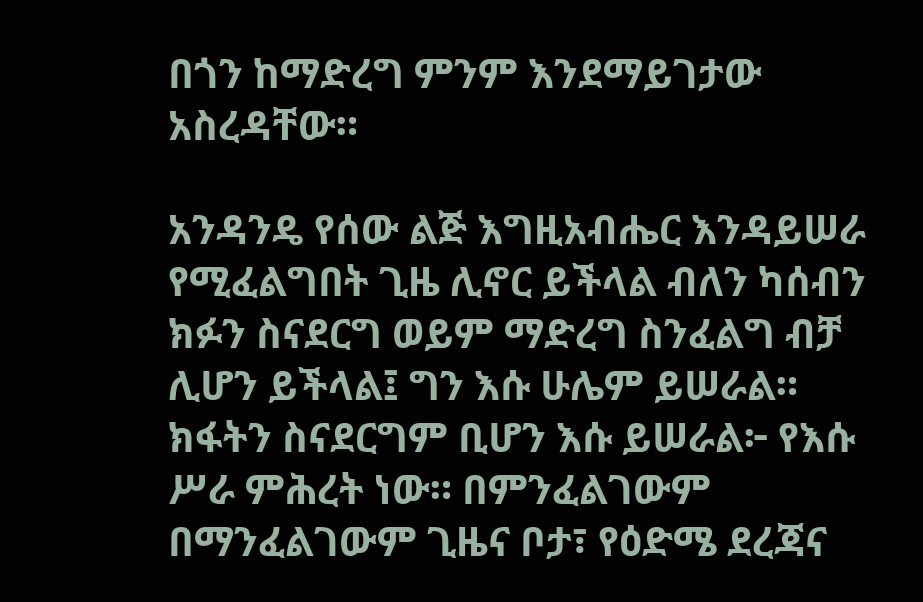በጎን ከማድረግ ምንም እንደማይገታው አስረዳቸው።

አንዳንዴ የሰው ልጅ እግዚአብሔር እንዳይሠራ የሚፈልግበት ጊዜ ሊኖር ይችላል ብለን ካሰብን ክፉን ስናደርግ ወይም ማድረግ ስንፈልግ ብቻ ሊሆን ይችላል፤ ግን እሱ ሁሌም ይሠራል። ክፋትን ስናደርግም ቢሆን እሱ ይሠራል፦ የእሱ ሥራ ምሕረት ነው። በምንፈልገውም በማንፈልገውም ጊዜና ቦታ፣ የዕድሜ ደረጃና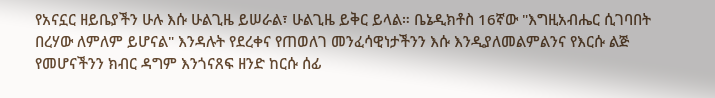የአናኗር ዘይቤያችን ሁሉ እሱ ሁልጊዜ ይሠራል፣ ሁልጊዜ ይቅር ይላል። ቤኔዲክቶስ 16ኛው "እግዚአብሔር ሲገባበት በረሃው ለምለም ይሆናል" እንዳሉት የደረቀና የጠወለገ መንፈሳዊነታችንን እሱ እንዲያለመልምልንና የእርሱ ልጅ የመሆናችንን ክብር ዳግም እንጎናጸፍ ዘንድ ከርሱ ሰፊ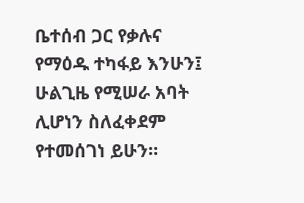ቤተሰብ ጋር የቃሉና የማዕዱ ተካፋይ እንሁን፤ ሁልጊዜ የሚሠራ አባት ሊሆነን ስለፈቀደም የተመሰገነ ይሁን።